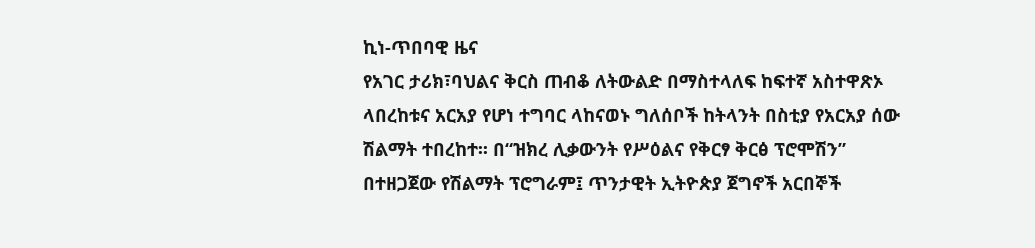ኪነ-ጥበባዊ ዜና
የአገር ታሪክ፣ባህልና ቅርስ ጠብቆ ለትውልድ በማስተላለፍ ከፍተኛ አስተዋጽኦ ላበረከቱና አርአያ የሆነ ተግባር ላከናወኑ ግለሰቦች ከትላንት በስቲያ የአርአያ ሰው ሽልማት ተበረከተ፡፡ በ“ዝክረ ሊቃውንት የሥዕልና የቅርፃ ቅርፅ ፕሮሞሽን” በተዘጋጀው የሽልማት ፕሮግራም፤ ጥንታዊት ኢትዮጵያ ጀግኖች አርበኞች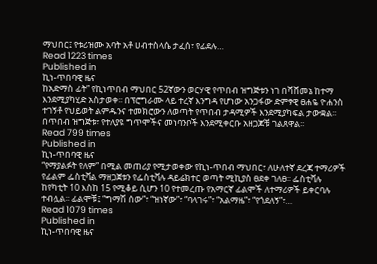ማህበር፤ የቱሪዝሙ አባት አቶ ሀብተስላሴ ታፈሰ፣ የፊደሉ…
Read 1223 times
Published in
ኪነ-ጥበባዊ ዜና
ከአድማስ ፊት” የኪነጥበብ ማህበር 52ኛውን ወርሃዊ የጥበብ ዝግጅቱን ነገ በሻሸመኔ ከተማ እንደሚያካሂድ አስታወቀ፡፡ በፕሮግራሙ ላይ ተረኛ እንግዳ የሆነው አንጋፋው ድምፃዊ ፀሐዬ ዮሐንስ ተገኝቶ የህይወት ልምዱንና ተመክሮውን ለወጣት የጥበብ ታዳሚዎች እንደሚያካፍል ታውቋል፡፡ በጥበብ ዝግጅቱ፣ የተለያዩ ግጥሞችና መነባንቦች እንደሚቀርቡ አዘጋጆቹ ገልጸዋል፡፡
Read 799 times
Published in
ኪነ-ጥበባዊ ዜና
“የማያልፉት የለም” በሚል መጠሪያ የሚታወቀው የኪነ-ጥበብ ማህበር፣ ለሁለተኛ ደረጃ ተማሪዎች የፊልም ፌስቲቫል ማዘጋጀቱን የፌስቲቫሉ ዳይሬክተር ወጣት ሚኪያስ ፀደቀ ገለፀ፡፡ ፌስቲቫሉ ከየካቲት 10 እስከ 15 የሚቆይ ሲሆን 10 የተመረጡ የአማርኛ ፊልሞች ለተማሪዎች ይቀርባሉ ተብሏል፡፡ ፊልሞቹ፤ “ግማሽ ሰው”፣ “ዝነኛው”፣ “ባላገሩ”፣ “አልማዜ”፣ “የጎደለኝ”፣…
Read 1079 times
Published in
ኪነ-ጥበባዊ ዜና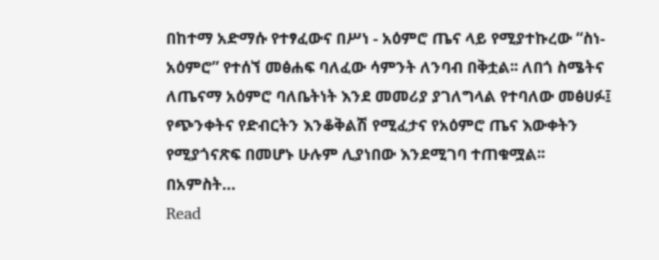በከተማ አድማሱ የተፃፈውና በሥነ - አዕምሮ ጤና ላይ የሚያተኩረው “ስነ-አዕምሮ” የተሰኘ መፅሐፍ ባለፈው ሳምንት ለንባብ በቅቷል፡፡ ለበጎ ስሜትና ለጤናማ አዕምሮ ባለቤትነት እንደ መመሪያ ያገለግላል የተባለው መፅሀፉ፤ የጭንቀትና የድብርትን እንቆቅልሽ የሚፈታና የአዕምሮ ጤና እውቀትን የሚያጎናጽፍ በመሆኑ ሁሉም ሊያነበው እንደሚገባ ተጠቁሟል፡፡ በአምስት…
Read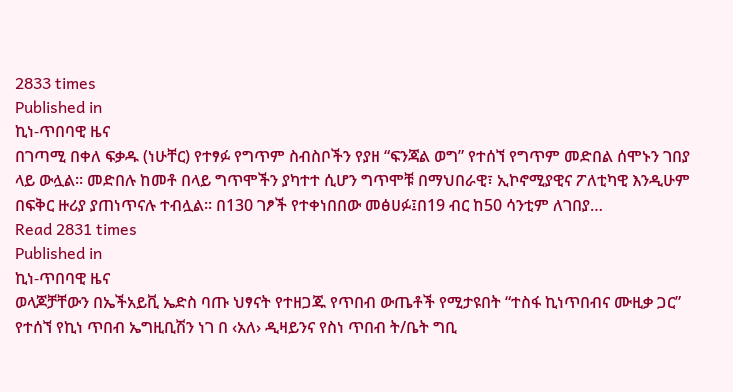2833 times
Published in
ኪነ-ጥበባዊ ዜና
በገጣሚ በቀለ ፍቃዱ (ነሁቸር) የተፃፉ የግጥም ስብስቦችን የያዘ “ፍንጃል ወግ” የተሰኘ የግጥም መድበል ሰሞኑን ገበያ ላይ ውሏል፡፡ መድበሉ ከመቶ በላይ ግጥሞችን ያካተተ ሲሆን ግጥሞቹ በማህበራዊ፣ ኢኮኖሚያዊና ፖለቲካዊ እንዲሁም በፍቅር ዙሪያ ያጠነጥናሉ ተብሏል፡፡ በ130 ገፆች የተቀነበበው መፅሀፉ፤በ19 ብር ከ50 ሳንቲም ለገበያ…
Read 2831 times
Published in
ኪነ-ጥበባዊ ዜና
ወላጆቻቸውን በኤችአይቪ ኤድስ ባጡ ህፃናት የተዘጋጁ የጥበብ ውጤቶች የሚታዩበት “ተስፋ ኪነጥበብና ሙዚቃ ጋር” የተሰኘ የኪነ ጥበብ ኤግዚቢሽን ነገ በ ‹አለ› ዲዛይንና የስነ ጥበብ ት/ቤት ግቢ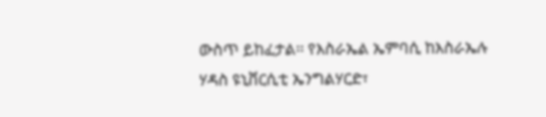ውስጥ ይከፈታል፡፡ የእስራኤል ኤምባሲ ከእስራኤሉ ሃዳስ ዩኒቨርሲቲ ኤንግልሃርድ፣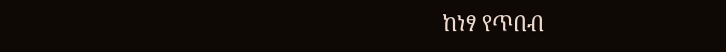ከነፃ የጥበብ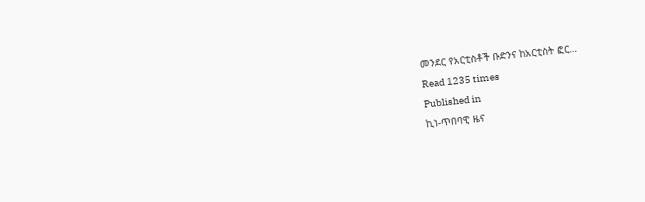መንደር የአርቲስቶች ቡድንና ከአርቲስት ፎር…
Read 1235 times
Published in
ኪነ-ጥበባዊ ዜና